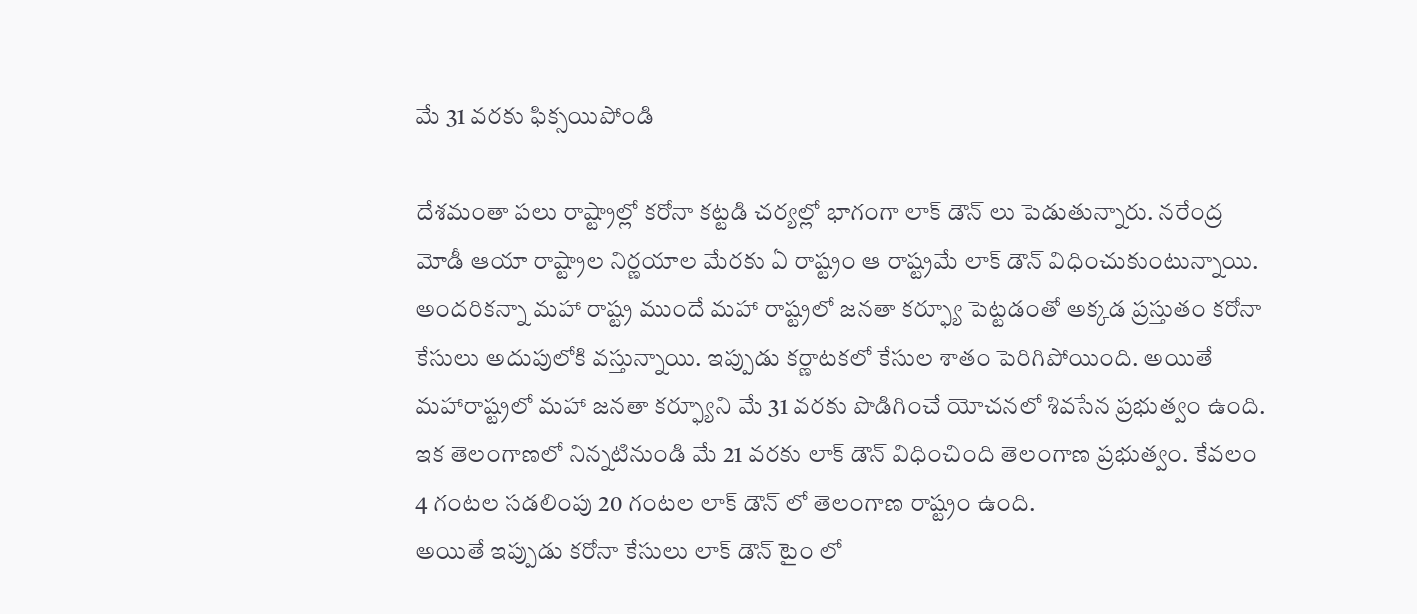మే 31 వరకు ఫిక్సయిపోండి

దేశమంతా పలు రాష్ట్రాల్లో కరోనా కట్టడి చర్యల్లో భాగంగా లాక్ డౌన్ లు పెడుతున్నారు. నరేంద్ర మోడీ ఆయా రాష్ట్రాల నిర్ణయాల మేరకు ఏ రాష్ట్రం ఆ రాష్ట్రమే లాక్ డౌన్ విధించుకుంటున్నాయి. అందరికన్నా మహా రాష్ట్ర ముందే మహా రాష్ట్రలో జనతా కర్ఫ్యూ పెట్టడంతో అక్కడ ప్రస్తుతం కరోనా కేసులు అదుపులోకి వస్తున్నాయి. ఇప్పుడు కర్ణాటకలో కేసుల శాతం పెరిగిపోయింది. అయితే మహారాష్ట్రలో మహా జనతా కర్ఫ్యూని మే 31 వరకు పొడిగించే యోచనలో శివసేన ప్రభుత్వం ఉంది. ఇక తెలంగాణలో నిన్నటినుండి మే 21 వరకు లాక్ డౌన్ విధించింది తెలంగాణ ప్రభుత్వం. కేవలం 4 గంటల సడలింపు 20 గంటల లాక్ డౌన్ లో తెలంగాణ రాష్ట్రం ఉంది.
అయితే ఇప్పుడు కరోనా కేసులు లాక్ డౌన్ టైం లో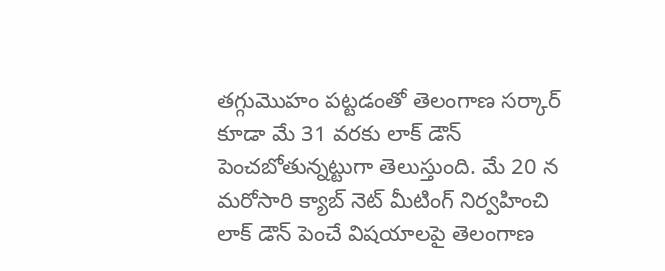తగ్గుమొహం పట్టడంతో తెలంగాణ సర్కార్ కూడా మే 31 వరకు లాక్ డౌన్ పెంచబోతున్నట్టుగా తెలుస్తుంది. మే 20 న మరోసారి క్యాబ్ నెట్ మీటింగ్ నిర్వహించి లాక్ డౌన్ పెంచే విషయాలపై తెలంగాణ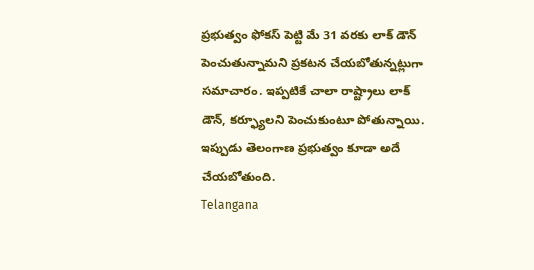ప్రభుత్వం ఫోకస్ పెట్టి మే 31 వరకు లాక్ డౌన్ పెంచుతున్నామని ప్రకటన చేయబోతున్నట్లుగా సమాచారం. ఇప్పటికే చాలా రాష్ట్రాలు లాక్ డౌన్, కర్ఫ్యూలని పెంచుకుంటూ పోతున్నాయి. ఇప్పుడు తెలంగాణ ప్రభుత్వం కూడా అదే చేయబోతుంది.
Telangana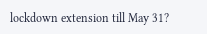lockdown extension till May 31?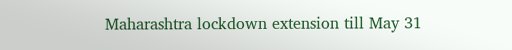Maharashtra lockdown extension till May 31